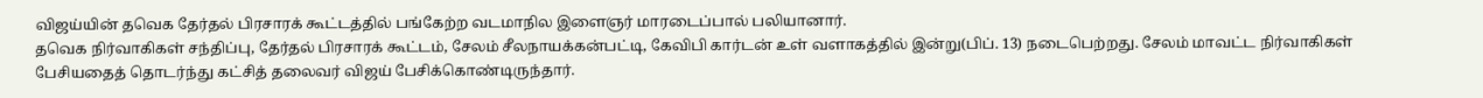விஜய்யின் தவெக தேர்தல் பிரசாரக் கூட்டத்தில் பங்கேற்ற வடமாநில இளைஞர் மாரடைப்பால் பலியானார்.
தவெக நிர்வாகிகள் சந்திப்பு, தேர்தல் பிரசாரக் கூட்டம், சேலம் சீலநாயக்கன்பட்டி, கேவிபி கார்டன் உள் வளாகத்தில் இன்று(பிப். 13) நடைபெற்றது. சேலம் மாவட்ட நிர்வாகிகள் பேசியதைத் தொடர்ந்து கட்சித் தலைவர் விஜய் பேசிக்கொண்டிருந்தார்.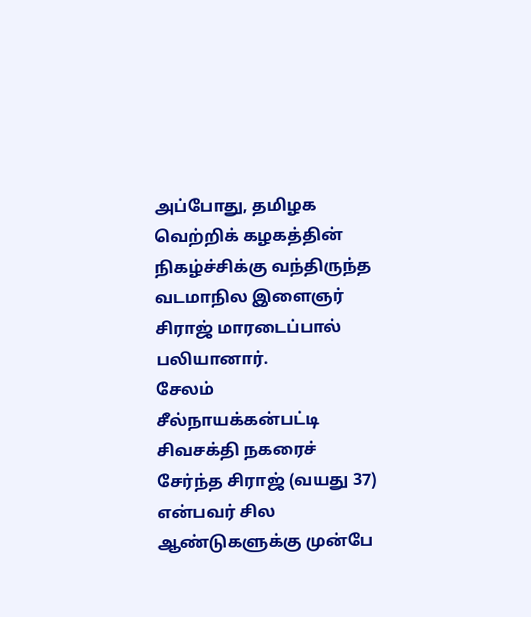அப்போது, தமிழக வெற்றிக் கழகத்தின் நிகழ்ச்சிக்கு வந்திருந்த வடமாநில இளைஞர் சிராஜ் மாரடைப்பால் பலியானார்.
சேலம் சீல்நாயக்கன்பட்டி சிவசக்தி நகரைச் சேர்ந்த சிராஜ் (வயது 37) என்பவர் சில ஆண்டுகளுக்கு முன்பே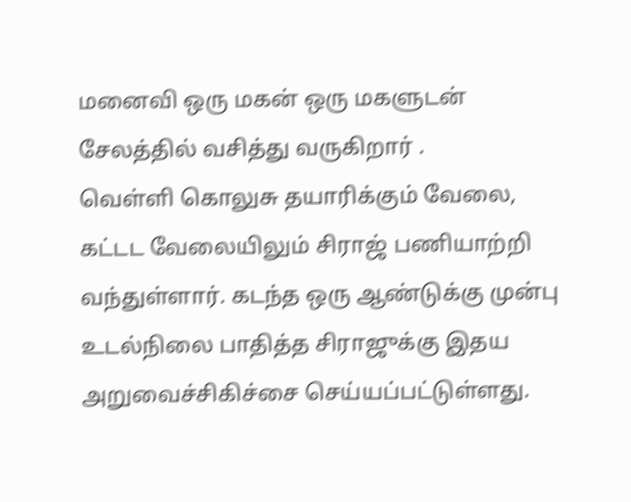மனைவி ஒரு மகன் ஒரு மகளுடன் சேலத்தில் வசித்து வருகிறார் .
வெள்ளி கொலுசு தயாரிக்கும் வேலை, கட்டட வேலையிலும் சிராஜ் பணியாற்றி வந்துள்ளார். கடந்த ஒரு ஆண்டுக்கு முன்பு உடல்நிலை பாதித்த சிராஜுக்கு இதய அறுவைச்சிகிச்சை செய்யப்பட்டுள்ளது.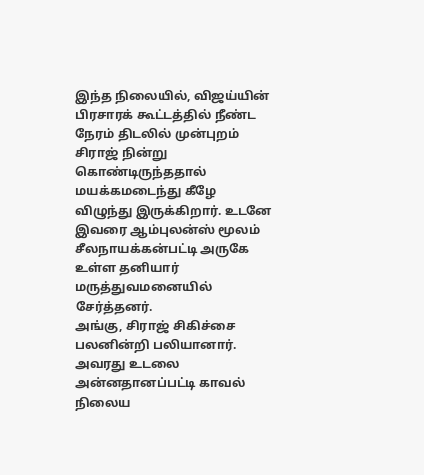இந்த நிலையில், விஜய்யின் பிரசாரக் கூட்டத்தில் நீண்ட நேரம் திடலில் முன்புறம் சிராஜ் நின்று கொண்டிருந்ததால் மயக்கமடைந்து கீழே விழுந்து இருக்கிறார். உடனே இவரை ஆம்புலன்ஸ் மூலம் சீலநாயக்கன்பட்டி அருகே உள்ள தனியார் மருத்துவமனையில் சேர்த்தனர்.
அங்கு, சிராஜ் சிகிச்சை பலனின்றி பலியானார். அவரது உடலை அன்னதானப்பட்டி காவல் நிலைய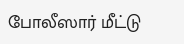போலீஸார் மீட்டு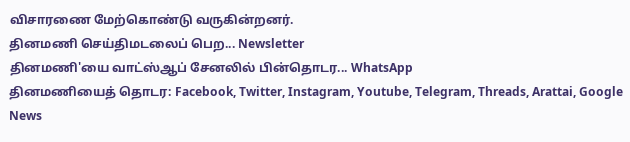விசாரணை மேற்கொண்டு வருகின்றனர்.
தினமணி செய்திமடலைப் பெற... Newsletter
தினமணி'யை வாட்ஸ்ஆப் சேனலில் பின்தொடர... WhatsApp
தினமணியைத் தொடர: Facebook, Twitter, Instagram, Youtube, Telegram, Threads, Arattai, Google News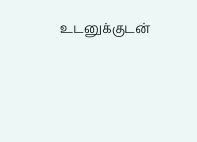உடனுக்குடன்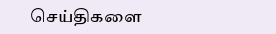செய்திகளை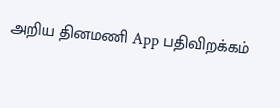அறிய தினமணி App பதிவிறக்கம்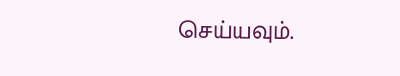செய்யவும்.